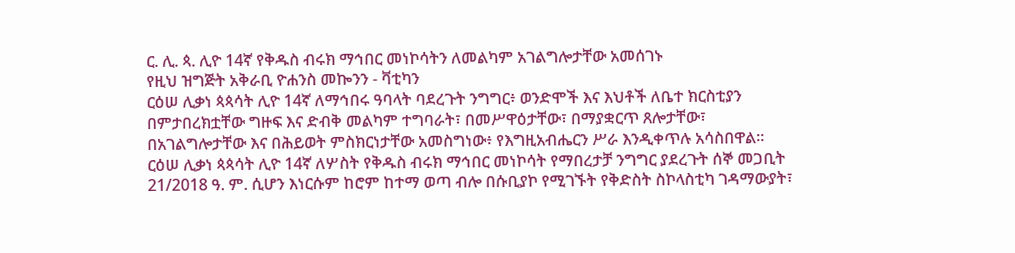ር. ሊ. ጳ. ሊዮ 14ኛ የቅዱስ ብሩክ ማኅበር መነኮሳትን ለመልካም አገልግሎታቸው አመሰገኑ
የዚህ ዝግጅት አቅራቢ ዮሐንስ መኰንን - ቫቲካን
ርዕሠ ሊቃነ ጳጳሳት ሊዮ 14ኛ ለማኅበሩ ዓባላት ባደረጉት ንግግር፥ ወንድሞች እና እህቶች ለቤተ ክርስቲያን በምታበረክቷቸው ግዙፍ እና ድብቅ መልካም ተግባራት፣ በመሥዋዕታቸው፣ በማያቋርጥ ጸሎታቸው፣ በአገልግሎታቸው እና በሕይወት ምስክርነታቸው አመስግነው፥ የእግዚአብሔርን ሥራ እንዲቀጥሉ አሳስበዋል።
ርዕሠ ሊቃነ ጳጳሳት ሊዮ 14ኛ ለሦስት የቅዱስ ብሩክ ማኅበር መነኮሳት የማበረታቻ ንግግር ያደረጉት ሰኞ መጋቢት 21/2018 ዓ. ም. ሲሆን እነርሱም ከሮም ከተማ ወጣ ብሎ በሱቢያኮ የሚገኙት የቅድስት ስኮላስቲካ ገዳማውያት፣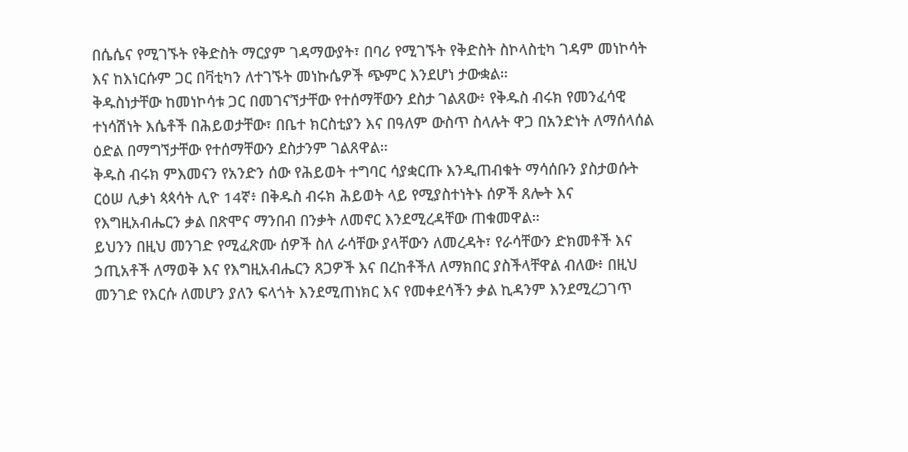በሴሴና የሚገኙት የቅድስት ማርያም ገዳማውያት፣ በባሪ የሚገኙት የቅድስት ስኮላስቲካ ገዳም መነኮሳት እና ከእነርሱም ጋር በቫቲካን ለተገኙት መነኩሴዎች ጭምር እንደሆነ ታውቋል።
ቅዱስነታቸው ከመነኮሳቱ ጋር በመገናኘታቸው የተሰማቸውን ደስታ ገልጸው፥ የቅዱስ ብሩክ የመንፈሳዊ ተነሳሽነት እሴቶች በሕይወታቸው፣ በቤተ ክርስቲያን እና በዓለም ውስጥ ስላሉት ዋጋ በአንድነት ለማሰላሰል ዕድል በማግኘታቸው የተሰማቸውን ደስታንም ገልጸዋል።
ቅዱስ ብሩክ ምእመናን የአንድን ሰው የሕይወት ተግባር ሳያቋርጡ እንዲጠብቁት ማሳሰቡን ያስታወሱት ርዕሠ ሊቃነ ጳጳሳት ሊዮ 14ኛ፥ በቅዱስ ብሩክ ሕይወት ላይ የሚያስተነትኑ ሰዎች ጸሎት እና የእግዚአብሔርን ቃል በጽሞና ማንበብ በንቃት ለመኖር እንደሚረዳቸው ጠቁመዋል።
ይህንን በዚህ መንገድ የሚፈጽሙ ሰዎች ስለ ራሳቸው ያላቸውን ለመረዳት፣ የራሳቸውን ድክመቶች እና ኃጢአቶች ለማወቅ እና የእግዚአብሔርን ጸጋዎች እና በረከቶችለ ለማክበር ያስችላቸዋል ብለው፥ በዚህ መንገድ የእርሱ ለመሆን ያለን ፍላጎት እንደሚጠነክር እና የመቀደሳችን ቃል ኪዳንም እንደሚረጋገጥ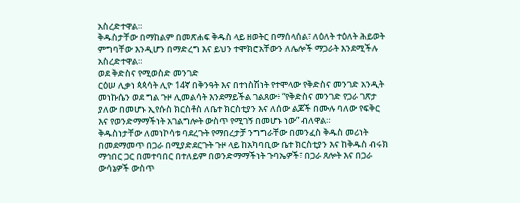አስረድተዋል።
ቅዱስታቸው በማከልም በመጽሐፍ ቅዱስ ላይ ዘወትር በማሰላሰል፣ ለዕለት ተዕለት ሕይወት ምግባቸው እንዲሆን በማድረግ እና ይህን ተሞክሮአቸውን ለሌሎች ማጋራት እንደሚችሉ አስረድተዋል።
ወደ ቅድስና የሚወስድ መንገድ
ርዕሠ ሊቃነ ጳጳሳት ሊዮ 14ኛ በቅንዓት እና በተነስሽነት የተሞላው የቅድስና መንገድ አንዲት መነኩሴን ወደ ግል ጉዞ ሊመልሳት እንደማይችል ገልጸው፥ “የቅድስና መንገድ የጋራ ገጽታ ያለው በመሆኑ ኢየሱስ ክርስቶስ ለቤተ ክርስቲያን እና ለሰው ልጆች በሙሉ ባለው የፍቅር እና የወንድማማችነት አገልግሎት ውስጥ የሚገኝ በመሆኑ ነው” ብለዋል።
ቅዱስነታቸው ለመነኮሳቱ ባደረጉት የማበረታቻ ንግግራቸው በመንፈስ ቅዱስ መሪነት በመደማመጥ በጋራ በሚያድደርጉት ጉዞ ላይ ከአካባቢው ቤተ ክርስቲያን እና ከቅዱስ ብሩክ ማኅበር ጋር በመተባበር በተለይም በወንድማማችነት ጉባኤዎች፣ በጋራ ጸሎት እና በጋራ ውሳኔዎች ውስጥ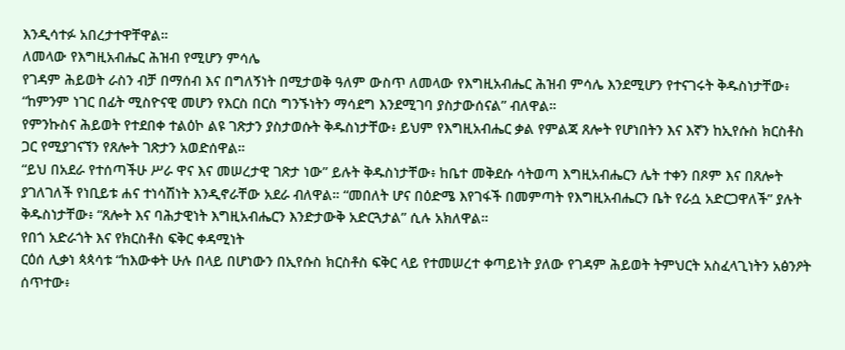እንዲሳተፉ አበረታተዋቸዋል።
ለመላው የእግዚአብሔር ሕዝብ የሚሆን ምሳሌ
የገዳም ሕይወት ራስን ብቻ በማሰብ እና በግለኝነት በሚታወቅ ዓለም ውስጥ ለመላው የእግዚአብሔር ሕዝብ ምሳሌ እንደሚሆን የተናገሩት ቅዱስነታቸው፥ “ከምንም ነገር በፊት ሚስዮናዊ መሆን የእርስ በርስ ግንኙነትን ማሳደግ እንደሚገባ ያስታውሰናል” ብለዋል።
የምንኩስና ሕይወት የተደበቀ ተልዕኮ ልዩ ገጽታን ያስታወሱት ቅዱስነታቸው፥ ይህም የእግዚአብሔር ቃል የምልጃ ጸሎት የሆነበትን እና እኛን ከኢየሱስ ክርስቶስ ጋር የሚያገናኘን የጸሎት ገጽታን አወድሰዋል።
“ይህ በአደራ የተሰጣችሁ ሥራ ዋና እና መሠረታዊ ገጽታ ነው” ይሉት ቅዱስነታቸው፥ ከቤተ መቅደሱ ሳትወጣ እግዚአብሔርን ሌት ተቀን በጾም እና በጸሎት ያገለገለች የነቢይቱ ሐና ተነሳሽነት እንዲኖራቸው አደራ ብለዋል። “መበለት ሆና በዕድሜ እየገፋች በመምጣት የእግዚአብሔርን ቤት የራሷ አድርጋዋለች” ያሉት ቅዱስነታቸው፥ “ጸሎት እና ባሕታዊነት እግዚአብሔርን እንድታውቅ አድርጓታል” ሲሉ አክለዋል።
የበጎ አድራጎት እና የክርስቶስ ፍቅር ቀዳሚነት
ርዕሰ ሊቃነ ጳጳሳቱ “ከእውቀት ሁሉ በላይ በሆነውን በኢየሱስ ክርስቶስ ፍቅር ላይ የተመሠረተ ቀጣይነት ያለው የገዳም ሕይወት ትምህርት አስፈላጊነትን አፅንዖት ሰጥተው፥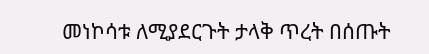መነኮሳቱ ለሚያደርጉት ታላቅ ጥረት በሰጡት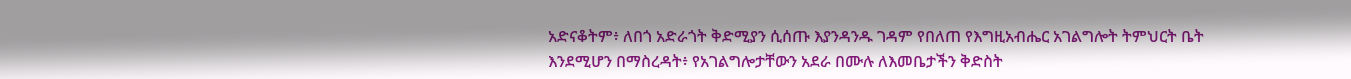አድናቆትም፥ ለበጎ አድራጎት ቅድሚያን ሲሰጡ እያንዳንዱ ገዳም የበለጠ የእግዚአብሔር አገልግሎት ትምህርት ቤት እንደሚሆን በማስረዳት፥ የአገልግሎታቸውን አደራ በሙሉ ለእመቤታችን ቅድስት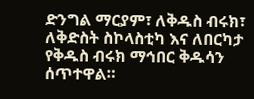ድንግል ማርያም፣ ለቅዱስ ብሩክ፣ ለቅድስት ስኮላስቲካ እና ለበርካታ የቅዱስ ብሩክ ማኅበር ቅዱሳን ሰጥተዋል።